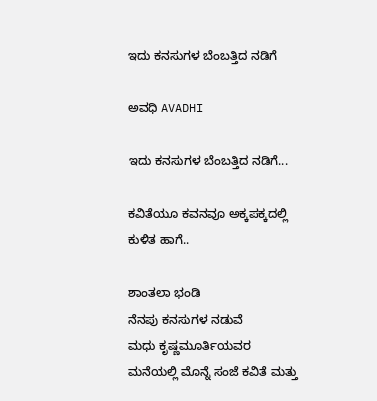ಇದು ಕನಸುಗಳ ಬೆಂಬತ್ತಿದ ನಡಿಗೆ‍

ಅವಧಿ AVADHI

ಇದು ಕನಸುಗಳ ಬೆಂಬತ್ತಿದ ನಡಿಗೆ...

ಕವಿತೆಯೂ ಕವನವೂ ಅಕ್ಕಪಕ್ಕದಲ್ಲಿ ಕುಳಿತ ಹಾಗೆ..

ಶಾಂತಲಾ ಭಂಡಿ
ನೆನಪು ಕನಸುಗಳ ನಡುವೆ
ಮಧು ಕೃಷ್ಣಮೂರ್ತಿಯವರ ಮನೆಯಲ್ಲಿ ಮೊನ್ನೆ ಸಂಜೆ ಕವಿತೆ ಮತ್ತು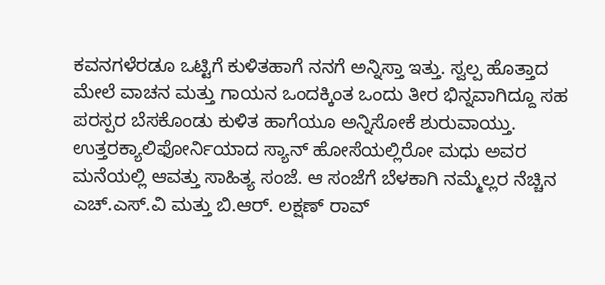ಕವನಗಳೆರಡೂ ಒಟ್ಟಿಗೆ ಕುಳಿತಹಾಗೆ ನನಗೆ ಅನ್ನಿಸ್ತಾ ಇತ್ತು. ಸ್ವಲ್ಪ ಹೊತ್ತಾದ ಮೇಲೆ ವಾಚನ ಮತ್ತು ಗಾಯನ ಒಂದಕ್ಕಿಂತ ಒಂದು ತೀರ ಭಿನ್ನವಾಗಿದ್ದೂ ಸಹ ಪರಸ್ಪರ ಬೆಸಕೊಂಡು ಕುಳಿತ ಹಾಗೆಯೂ ಅನ್ನಿಸೋಕೆ ಶುರುವಾಯ್ತು.
ಉತ್ತರಕ್ಯಾಲಿಫೋರ್ನಿಯಾದ ಸ್ಯಾನ್ ಹೋಸೆಯಲ್ಲಿರೋ ಮಧು ಅವರ ಮನೆಯಲ್ಲಿ ಆವತ್ತು ಸಾಹಿತ್ಯ ಸಂಜೆ. ಆ ಸಂಜೆಗೆ ಬೆಳಕಾಗಿ ನಮ್ಮೆಲ್ಲರ ನೆಚ್ಚಿನ ಎಚ್.ಎಸ್.ವಿ ಮತ್ತು ಬಿ.ಆರ್. ಲಕ್ಷಣ್ ರಾವ್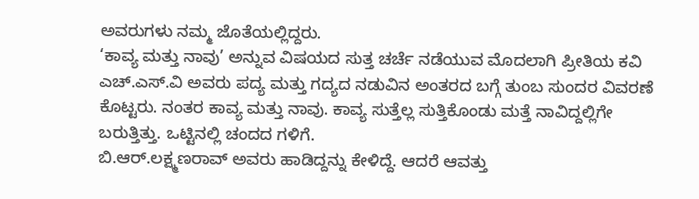ಅವರುಗಳು ನಮ್ಮ ಜೊತೆಯಲ್ಲಿದ್ದರು.
‘ಕಾವ್ಯ ಮತ್ತು ನಾವು’ ಅನ್ನುವ ವಿಷಯದ ಸುತ್ತ ಚರ್ಚೆ ನಡೆಯುವ ಮೊದಲಾಗಿ ಪ್ರೀತಿಯ ಕವಿ ಎಚ್.ಎಸ್.ವಿ ಅವರು ಪದ್ಯ ಮತ್ತು ಗದ್ಯದ ನಡುವಿನ ಅಂತರದ ಬಗ್ಗೆ ತುಂಬ ಸುಂದರ ವಿವರಣೆ ಕೊಟ್ಟರು. ನಂತರ ಕಾವ್ಯ ಮತ್ತು ನಾವು. ಕಾವ್ಯ ಸುತ್ತೆಲ್ಲ ಸುತ್ತಿಕೊಂಡು ಮತ್ತೆ ನಾವಿದ್ದಲ್ಲಿಗೇ ಬರುತ್ತಿತ್ತು. ಒಟ್ಟಿನಲ್ಲಿ ಚಂದದ ಗಳಿಗೆ.
ಬಿ.ಆರ್.ಲಕ್ಷ್ಮಣರಾವ್ ಅವರು ಹಾಡಿದ್ದನ್ನು ಕೇಳಿದ್ದೆ. ಆದರೆ ಆವತ್ತು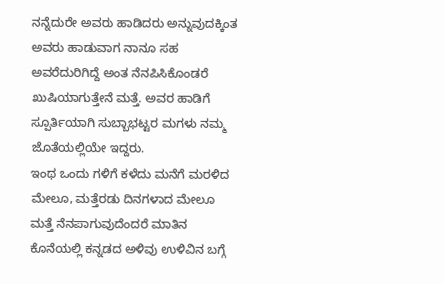ನನ್ನೆದುರೇ ಅವರು ಹಾಡಿದರು ಅನ್ನುವುದಕ್ಕಿಂತ ಅವರು ಹಾಡುವಾಗ ನಾನೂ ಸಹ ಅವರೆದುರಿಗಿದ್ದೆ ಅಂತ ನೆನಪಿಸಿಕೊಂಡರೆ ಖುಷಿಯಾಗುತ್ತೇನೆ ಮತ್ತೆ. ಅವರ ಹಾಡಿಗೆ ಸ್ಪೂರ್ತಿಯಾಗಿ ಸುಬ್ಬಾಭಟ್ಟರ ಮಗಳು ನಮ್ಮ ಜೊತೆಯಲ್ಲಿಯೇ ಇದ್ದರು.
ಇಂಥ ಒಂದು ಗಳಿಗೆ ಕಳೆದು ಮನೆಗೆ ಮರಳಿದ ಮೇಲೂ, ಮತ್ತೆರಡು ದಿನಗಳಾದ ಮೇಲೂ ಮತ್ತೆ ನೆನಪಾಗುವುದೆಂದರೆ ಮಾತಿನ ಕೊನೆಯಲ್ಲಿ ಕನ್ನಡದ ಅಳಿವು ಉಳಿವಿನ ಬಗ್ಗೆ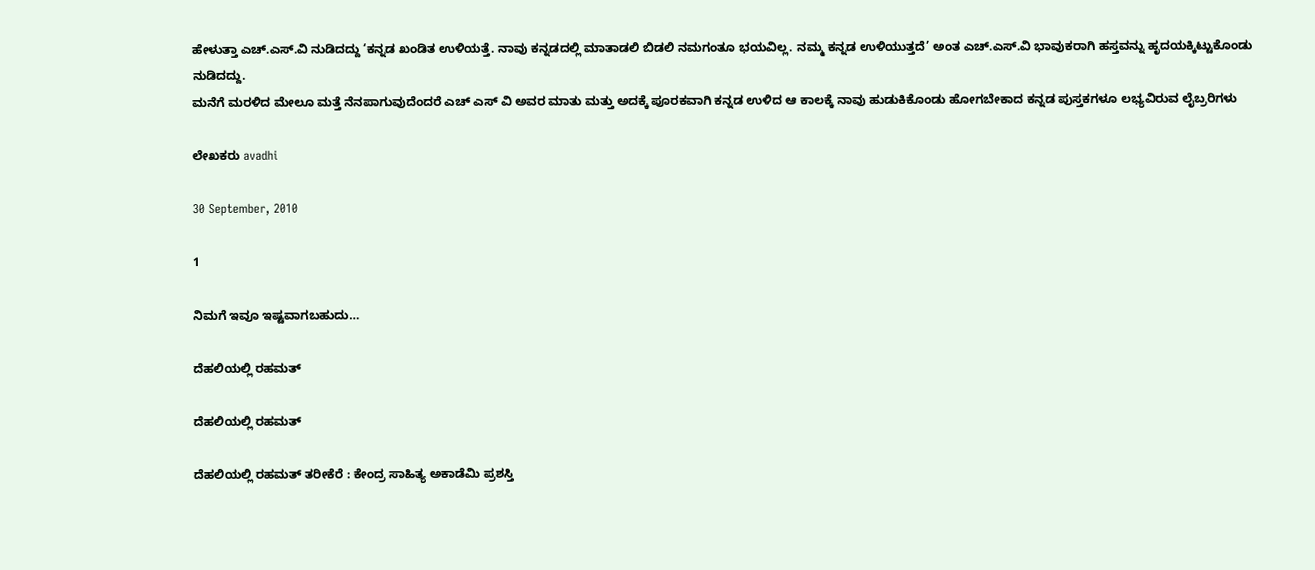ಹೇಳುತ್ತಾ ಎಚ್.ಎಸ್.ವಿ ನುಡಿದದ್ದು ‘ಕನ್ನಡ ಖಂಡಿತ ಉಳಿಯತ್ತೆ. ನಾವು ಕನ್ನಡದಲ್ಲಿ ಮಾತಾಡಲಿ ಬಿಡಲಿ ನಮಗಂತೂ ಭಯವಿಲ್ಲ. ನಮ್ಮ ಕನ್ನಡ ಉಳಿಯುತ್ತದೆ’ ಅಂತ ಎಚ್.ಎಸ್.ವಿ ಭಾವುಕರಾಗಿ ಹಸ್ತವನ್ನು ಹೃದಯಕ್ಕಿಟ್ಟುಕೊಂಡು ನುಡಿದದ್ದು.
ಮನೆಗೆ ಮರಳಿದ ಮೇಲೂ ಮತ್ತೆ ನೆನಪಾಗುವುದೆಂದರೆ ಎಚ್ ಎಸ್ ವಿ ಅವರ ಮಾತು ಮತ್ತು ಅದಕ್ಕೆ ಪೂರಕವಾಗಿ ಕನ್ನಡ ಉಳಿದ ಆ ಕಾಲಕ್ಕೆ ನಾವು ಹುಡುಕಿಕೊಂಡು ಹೋಗಬೇಕಾದ ಕನ್ನಡ ಪುಸ್ತಕಗಳೂ ಲಭ್ಯವಿರುವ ಲೈಬ್ರರಿಗಳು

ಲೇಖಕರು avadhi

30 September, 2010

1

ನಿಮಗೆ ಇವೂ ಇಷ್ಟವಾಗಬಹುದು…

ದೆಹಲಿಯಲ್ಲಿ ರಹಮತ್

ದೆಹಲಿಯಲ್ಲಿ ರಹಮತ್

ದೆಹಲಿಯಲ್ಲಿ ರಹಮತ್ ತರೀಕೆರೆ : ಕೇಂದ್ರ ಸಾಹಿತ್ಯ ಅಕಾಡೆಮಿ ಪ್ರಶಸ್ತಿ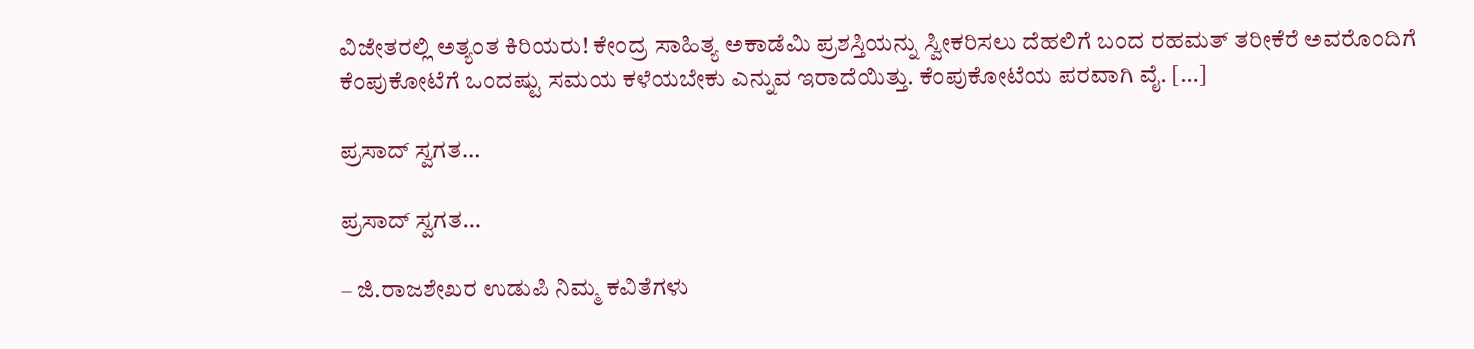ವಿಜೇತರಲ್ಲಿ ಅತ್ಯಂತ ಕಿರಿಯರು! ಕೇಂದ್ರ ಸಾಹಿತ್ಯ ಅಕಾಡೆಮಿ ಪ್ರಶಸ್ತಿಯನ್ನು ಸ್ವೀಕರಿಸಲು ದೆಹಲಿಗೆ ಬಂದ ರಹಮತ್ ತರೀಕೆರೆ ಅವರೊಂದಿಗೆ ಕೆಂಪುಕೋಟೆಗೆ ಒಂದಷ್ಟು ಸಮಯ ಕಳೆಯಬೇಕು ಎನ್ನುವ ಇರಾದೆಯಿತ್ತು. ಕೆಂಪುಕೋಟೆಯ ಪರವಾಗಿ ವೈ. […]

ಪ್ರಸಾದ್ ಸ್ವಗತ…

ಪ್ರಸಾದ್ ಸ್ವಗತ…

– ಜಿ.ರಾಜಶೇಖರ ಉಡುಪಿ ನಿಮ್ಮ ಕವಿತೆಗಳು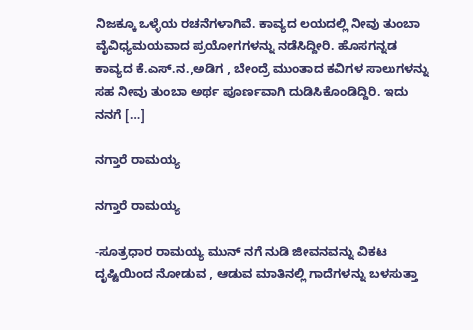ನಿಜಕ್ಕೂ ಒಳ್ಳೆಯ ರಚನೆಗಳಾಗಿವೆ. ಕಾವ್ಯದ ಲಯದಲ್ಲಿ ನೀವು ತುಂಬಾ ವೈವಿಧ್ಯಮಯವಾದ ಪ್ರಯೋಗಗಳನ್ನು ನಡೆಸಿದ್ದೀರಿ. ಹೊಸಗನ್ನಡ ಕಾವ್ಯದ ಕೆ.ಎಸ್.ನ.,ಅಡಿಗ , ಬೇಂದ್ರೆ ಮುಂತಾದ ಕವಿಗಳ ಸಾಲುಗಳನ್ನು ಸಹ ನೀವು ತುಂಬಾ ಅರ್ಥ ಪೂರ್ಣವಾಗಿ ದುಡಿಸಿಕೊಂಡಿದ್ದಿರಿ. ಇದು ನನಗೆ […]

ನಗ್ತಾರೆ ರಾಮಯ್ಯ

ನಗ್ತಾರೆ ರಾಮಯ್ಯ

-ಸೂತ್ರಧಾರ ರಾಮಯ್ಯ ಮುನ್ ನಗೆ ನುಡಿ ಜೀವನವನ್ನು ವಿಕಟ ದೃಷ್ಟಿಯಿಂದ ನೋಡುವ , ಆಡುವ ಮಾತಿನಲ್ಲಿ ಗಾದೆಗಳನ್ನು ಬಳಸುತ್ತಾ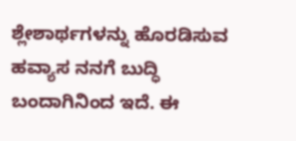ಶ್ಲೇಶಾರ್ಥಗಳನ್ನು ಹೊರಡಿಸುವ ಹವ್ಯಾಸ ನನಗೆ ಬುದ್ಧಿ ಬಂದಾಗಿನಿಂದ ಇದೆ. ಈ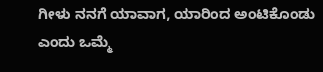ಗೀಳು ನನಗೆ ಯಾವಾಗ, ಯಾರಿಂದ ಅಂಟಿಕೊಂಡು ಎಂದು ಒಮ್ಮೆ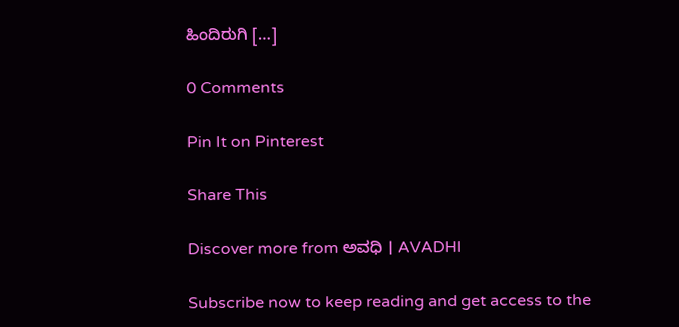ಹಿಂದಿರುಗಿ […]

0 Comments

Pin It on Pinterest

Share This

Discover more from ಅವಧಿ । AVADHI

Subscribe now to keep reading and get access to the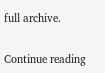full archive.

Continue reading